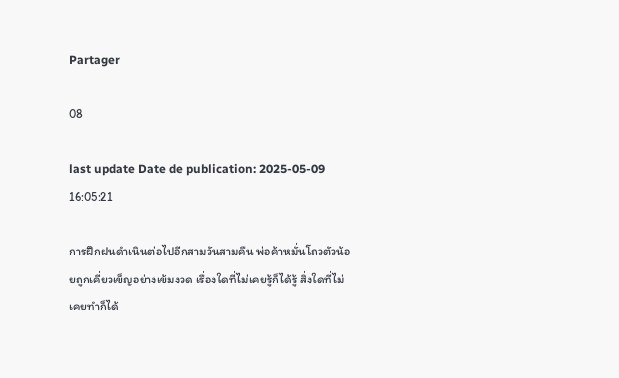Partager

08

last update Date de publication: 2025-05-09 16:05:21

การฝึกฝนดำเนินต่อไปอีกสามวันสามคืน พ่อค้าหมั่นโถวตัวน้อยถูกเคี่ยวเข็ญอย่างเข้มงวด เรื่องใดที่ไม่เคยรู้ก็ได้รู้ สิ่งใดที่ไม่เคยทำก็ได้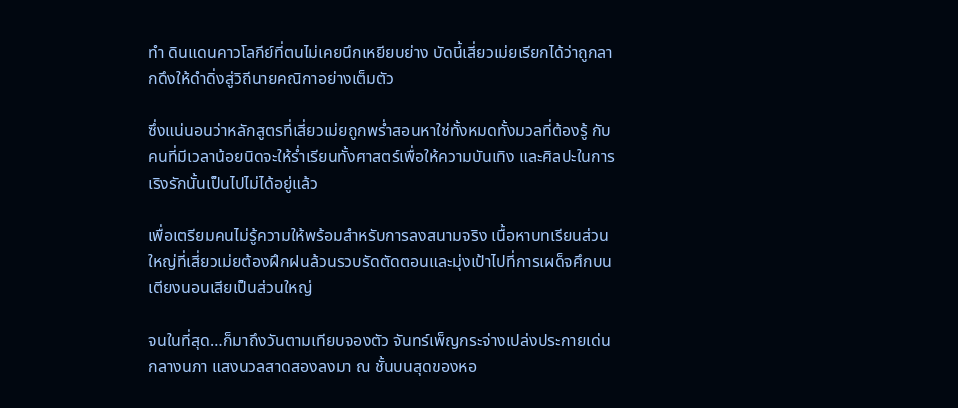ทำ ดินแดนคาวโลกีย์ที่ตนไม่เคยนึกเหยียบย่าง บัดนี้เสี่ยวเม่ยเรียกได้ว่าถูกลากดึงให้ดำดิ่งสู่วิถีนายคณิกาอย่างเต็มตัว

ซึ่งแน่นอนว่าหลักสูตรที่เสี่ยวเม่ยถูกพร่ำสอนหาใช่ทั้งหมดทั้งมวลที่ต้องรู้ กับคนที่มีเวลาน้อยนิดจะให้ร่ำเรียนทั้งศาสตร์เพื่อให้ความบันเทิง และศิลปะในการเริงรักนั้นเป็นไปไม่ได้อยู่แล้ว

เพื่อเตรียมคนไม่รู้ความให้พร้อมสำหรับการลงสนามจริง เนื้อหาบทเรียนส่วนใหญ่ที่เสี่ยวเม่ยต้องฝึกฝนล้วนรวบรัดตัดตอนและมุ่งเป้าไปที่การเผด็จศึกบนเตียงนอนเสียเป็นส่วนใหญ่

จนในที่สุด…ก็มาถึงวันตามเทียบจองตัว จันทร์เพ็ญกระจ่างเปล่งประกายเด่นกลางนภา แสงนวลสาดสองลงมา ณ ชั้นบนสุดของหอ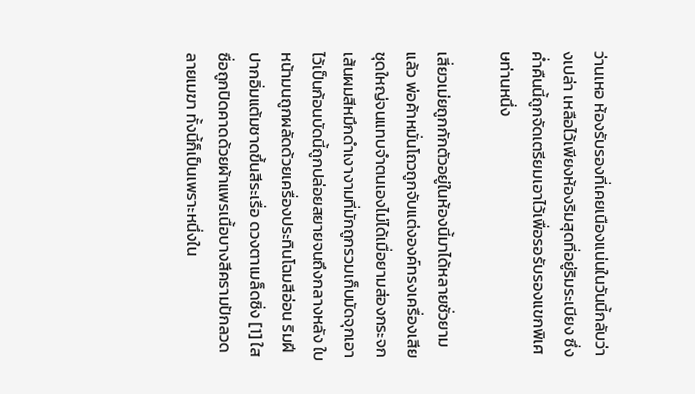ว่านเหอ ห้องรับรองที่เคยเนืองแน่นในวันนี้กลับว่างเปล่า เหลือไว้เพียงห้องริมสุดที่อยู่ริมระเบียง ซึ่งค่ำคืนนี้ถูกจัดเตรียมเอาไว้เพื่อรอรับรองแขกพิเศษท่านหนึ่ง

เสี่ยวเม่ยถูกกักตัวอยู่ในห้องนี้มาได้หลายชั่วยามแล้ว พ่อค้าหมั่นโถวถูกจับแต่งองค์ทรงเครื่องเสียชุดใหญ่จนแทบจำตนเองไม่ได้เมื่อยามส่องกระจก เส้นผมสีหมึกดำเงางามที่มักถูกรวมเก็บมัดจุกเอาไว้เป็นก้อนบัดนี้ถูกปล่อยสยายจนถึงกลางหลัง ใบหน้ามนถูกผลัดด้วยเครื่องประทินโฉมสีอ่อน ริมฝีปากอิ่มแต้มชาดขึ้นสีระเรื่อ ดวงตาเมล็ดซิ่ง [1] ใสซื่อถูกปิดคาดด้วยผ้าแพรเนื้อบางสีครามปักลวดลายเมฆา ทั้งนี้ก็เป็นเพราะหนึ่งใน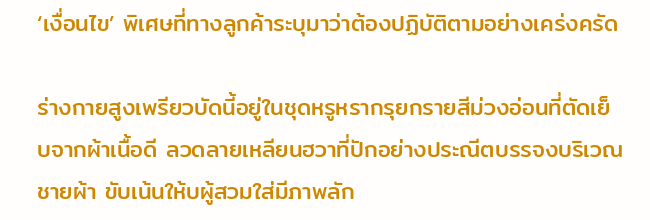‘เงื่อนไข’ พิเศษที่ทางลูกค้าระบุมาว่าต้องปฏิบัติตามอย่างเคร่งครัด

ร่างกายสูงเพรียวบัดนี้อยู่ในชุดหรูหรากรุยกรายสีม่วงอ่อนที่ตัดเย็บจากผ้าเนื้อดี ลวดลายเหลียนฮวาที่ปักอย่างประณีตบรรจงบริเวณชายผ้า ขับเน้นให้บผู้สวมใส่มีภาพลัก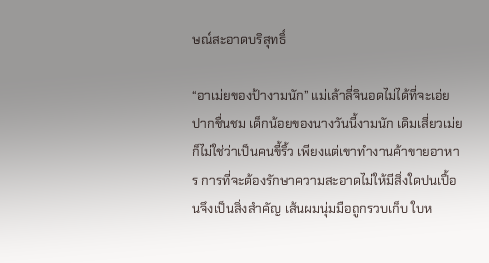ษณ์สะอาดบริสุทธิ์

“อาเม่ยของป้างามนัก” แม่เล้าลี่จินอดไม่ได้ที่จะเอ่ยปากชื่นชม เด็กน้อยของนางวันนี้งามนัก เดิมเสี่ยวเม่ยก็ไม่ใช่ว่าเป็นคนขี้ริ้ว เพียงแต่เขาทำงานค้าขายอาหาร การที่จะต้องรักษาความสะอาดไม่ให้มีสิ่งใดปนเปื้อนจึงเป็นสิ่งสำคัญ เส้นผมนุ่มมือถูกรวบเก็บ ใบห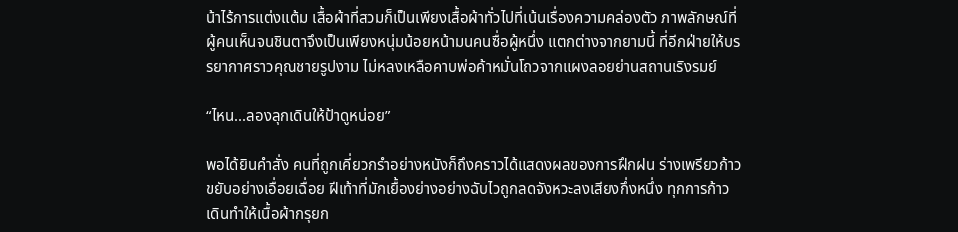น้าไร้การแต่งแต้ม เสื้อผ้าที่สวมก็เป็นเพียงเสื้อผ้าทั่วไปที่เน้นเรื่องความคล่องตัว ภาพลักษณ์ที่ผู้คนเห็นจนชินตาจึงเป็นเพียงหนุ่มน้อยหน้ามนคนซื่อผู้หนึ่ง แตกต่างจากยามนี้ ที่อีกฝ่ายให้บรรยากาศราวคุณชายรูปงาม ไม่หลงเหลือคาบพ่อค้าหมั่นโถวจากแผงลอยย่านสถานเริงรมย์

“ไหน...ลองลุกเดินให้ป้าดูหน่อย”

พอได้ยินคำสั่ง คนที่ถูกเคี่ยวกรําอย่างหนังก็ถึงคราวได้แสดงผลของการฝึกฝน ร่างเพรียวก้าวขยับอย่างเอื่อยเฉื่อย ฝีเท้าที่มักเยื้องย่างอย่างฉับไวถูกลดจังหวะลงเสียงกึ่งหนึ่ง ทุกการก้าวเดินทำให้เนื้อผ้ากรุยก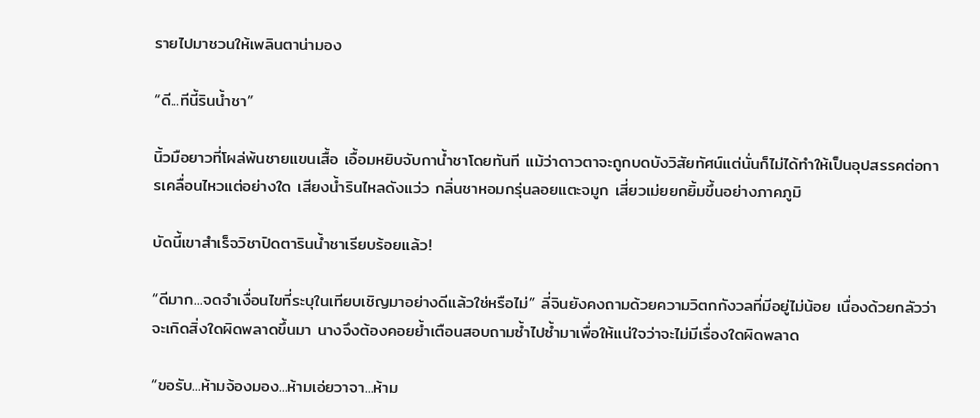รายไปมาชวนให้เพลินตาน่ามอง

“ดี...ทีนี้รินน้ำชา”

นิ้วมือยาวที่โผล่พ้นชายแขนเสื้อ เอื้อมหยิบจับกาน้ำชาโดยทันที แม้ว่าดาวตาจะถูกบดบังวิสัยทัศน์แต่นั่นก็ไม่ได้ทำให้เป็นอุปสรรคต่อการเคลื่อนไหวแต่อย่างใด เสียงน้ำรินไหลดังแว่ว กลิ่นชาหอมกรุ่นลอยแตะจมูก เสี่ยวเม่ยยกยิ้มขึ้นอย่างภาคภูมิ

บัดนี้เขาสำเร็จวิชาปิดตารินน้ำชาเรียบร้อยแล้ว!

“ดีมาก...จดจำเงื่อนไขที่ระบุในเทียบเชิญมาอย่างดีแล้วใช่หรือไม่” ลี่จินยังคงถามด้วยความวิตกกังวลที่มีอยู่ไม่น้อย เนื่องด้วยกลัวว่าจะเกิดสิ่งใดผิดพลาดขึ้นมา นางจึงต้องคอยย้ำเตือนสอบถามซ้ำไปซ้ำมาเพื่อให้แน่ใจว่าจะไม่มีเรื่องใดผิดพลาด

“ขอรับ...ห้ามจ้องมอง...ห้ามเอ่ยวาจา...ห้าม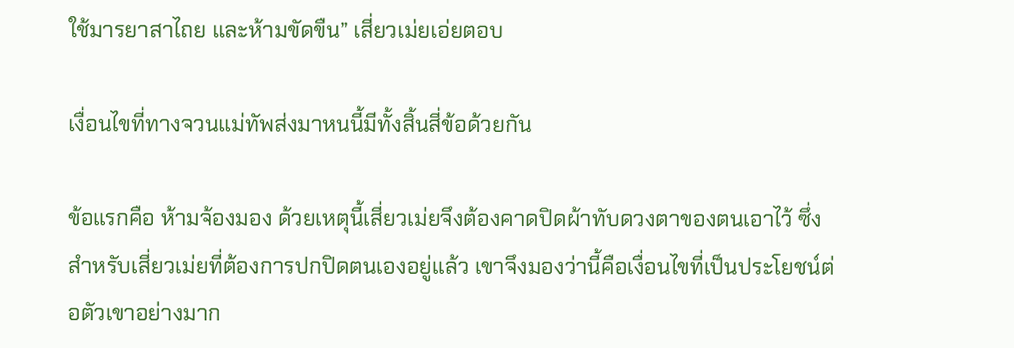ใช้มารยาสาไถย และห้ามขัดขืน” เสี่ยวเม่ยเอ่ยตอบ

เงื่อนไขที่ทางจวนแม่ทัพส่งมาหนนี้มีทั้งสิ้นสี่ข้อด้วยกัน

ข้อแรกคือ ห้ามจ้องมอง ด้วยเหตุนี้เสี่ยวเม่ยจึงต้องคาดปิดผ้าทับดวงตาของตนเอาไว้ ซึ่งสำหรับเสี่ยวเม่ยที่ต้องการปกปิดตนเองอยู่แล้ว เขาจึงมองว่านี้คือเงื่อนไขที่เป็นประโยชน์ต่อตัวเขาอย่างมาก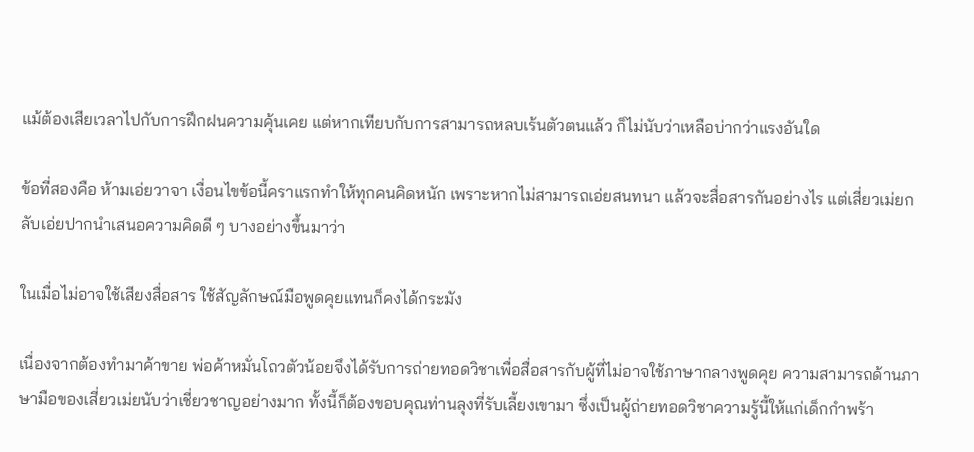แม้ต้องเสียเวลาไปกับการฝึกฝนความคุ้นเคย แต่หากเทียบกับการสามารถหลบเร้นตัวตนแล้ว ก็ไม่นับว่าเหลือบ่ากว่าแรงอันใด

ข้อที่สองคือ ห้ามเอ่ยวาจา เงื่อนไขข้อนี้คราแรกทำให้ทุกคนคิดหนัก เพราะหากไม่สามารถเอ่ยสนทนา แล้วจะสื่อสารกันอย่างไร แต่เสี่ยวเม่ยกลับเอ่ยปากนำเสนอความคิดดี ๆ บางอย่างขึ้นมาว่า

ในเมื่อไม่อาจใช้เสียงสื่อสาร ใช้สัญลักษณ์มือพูดคุยแทนก็คงได้กระมัง

เนื่องจากต้องทำมาค้าขาย พ่อค้าหมั่นโถวตัวน้อยจึงได้รับการถ่ายทอดวิชาเพื่อสื่อสารกับผู้ที่ไม่อาจใช้ภาษากลางพูดคุย ความสามารถด้านภาษามือของเสี่ยวเม่ยนับว่าเชี่ยวชาญอย่างมาก ทั้งนี้ก็ต้องขอบคุณท่านลุงที่รับเลี้ยงเขามา ซึ่งเป็นผู้ถ่ายทอดวิชาความรู้นี้ให้แก่เด็กกำพร้า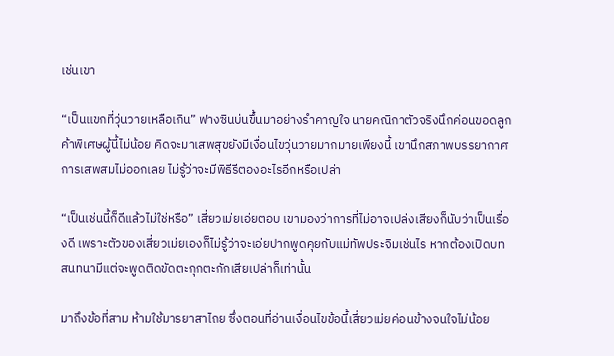เช่นเขา

“เป็นแขกที่วุ่นวายเหลือเกิน” ฟางซินบ่นขึ้นมาอย่างรำคาญใจ นายคณิกาตัวจริงนึกค่อนขอดลูกค้าพิเศษผู้นี้ไม่น้อย คิดจะมาเสพสุขยังมีเงื่อนไขวุ่นวายมากมายเพียงนี้ เขานึกสภาพบรรยากาศการเสพสมไม่ออกเลย ไม่รู้ว่าจะมีพิธีรีตองอะไรอีกหรือเปล่า

“เป็นเช่นนี้ก็ดีแล้วไม่ใช่หรือ” เสี่ยวเม่ยเอ่ยตอบ เขามองว่าการที่ไม่อาจเปล่งเสียงก็นับว่าเป็นเรื่องดี เพราะตัวของเสี่ยวเม่ยเองก็ไม่รู้ว่าจะเอ่ยปากพูดคุยกับแม่ทัพประจิมเช่นไร หากต้องเปิดบทสนทนามีแต่จะพูดติดขัดตะกุกตะกักเสียเปล่าก็เท่านั้น

มาถึงข้อที่สาม ห้ามใช้มารยาสาไถย ซึ่งตอนที่อ่านเงื่อนไขข้อนี้เสี่ยวเม่ยค่อนข้างจนใจไม่น้อย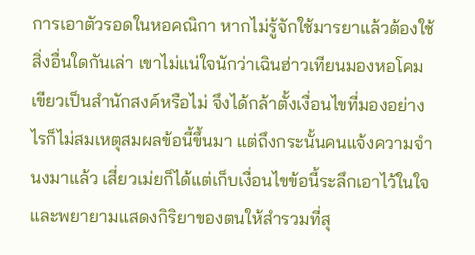การเอาตัวรอดในหอคณิกา หากไม่รู้จักใช้มารยาแล้วต้องใช้สิ่งอื่นใดกันเล่า เขาไม่แน่ใจนักว่าเฉินฮ่าวเทียนมองหอโคมเขียวเป็นสำนักสงค์หรือไม่ จึงได้กล้าตั้งเงื่อนไขที่มองอย่างไรก็ไม่สมเหตุสมผลข้อนี้ขึ้นมา แต่ถึงกระนั้นคนแจ้งความจำนงมาแล้ว เสี่ยวเม่ยก็ได้แต่เก็บเงื่อนไขข้อนี้ระลึกเอาไว้ในใจและพยายามแสดงกิริยาของตนให้สำรวมที่สุ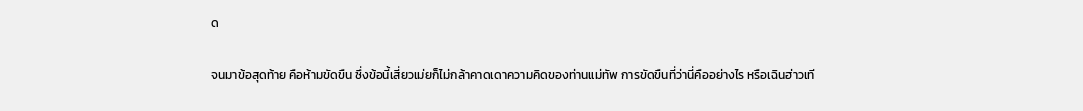ด

จนมาข้อสุดท้าย คือห้ามขัดขืน ซึ่งข้อนี้เสี่ยวเม่ยก็ไม่กล้าคาดเดาความคิดของท่านแม่ทัพ การขัดขืนที่ว่านี่คืออย่างไร หรือเฉินฮ่าวเที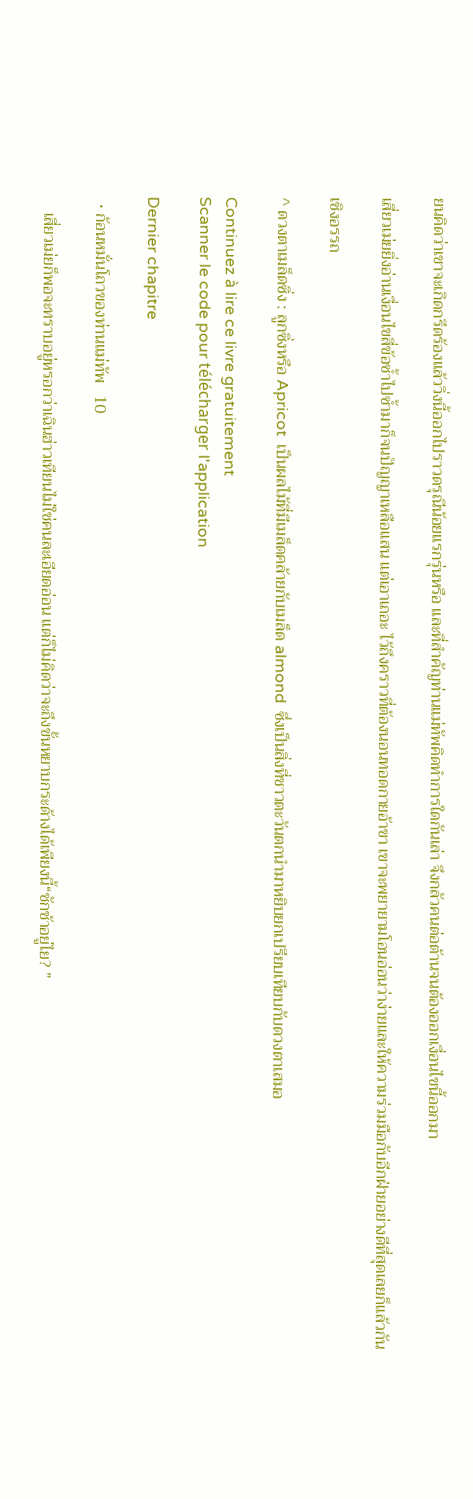ยนคิดว่าเขาจะเกิดกรีดร้องแล้ววิ่งนี้ออกไปราวดรุณีน้อยแรกรุ่นหรือ และที่สำคัญท่านแม่ทัพคิดทำการใดกันเล่า จึงกลัวคนต่อต้านจนต้องออกเงื่อนไขนี้ออกมา

เสี่ยวเม่ยยิ่งอ่านเงื่อนไขสี่ข้อซ้ำไปซ้ำมาก็จนปัญญาเหลือแสน แต่เอาเถอะ ไว้ถึงคราวที่ต้องนอนทอดกายอ้าขา เขาจะพยายามโอนอ่อนว่าง่ายและให้ความร่วมมือกับอีกฝ่ายอย่างดีที่สุดเลยก็แล้วกัน

เชิงอรรถ

^ ดวงตาเมล็ดซิ่ง : ลูกซิ่งหรือ Apricot  เป็นผลไม้ที่มีเมล็ดคล้ายกับเมล็ด almond  ซึ่งเป็นสิ่งที่ชาวตะวันตกนำมาหยิบยกเปรียบเทียบกับดวงตาเสมอ

Continuez à lire ce livre gratuitement
Scanner le code pour télécharger l'application

Dernier chapitre

  • ก้อนหมั่นโถวของท่านแม่ทัพ   10

    เสี่ยวเม่ยก็พอจะทราบอยู่หรอกว่าเฉินฮ่าวเทียนไม่ใช่คนละเอียดอ่อน แต่ก็ไม่คิดว่าจะถึงขั้นหยาบกระด้างได้เพียงนี้“ชักช้าอยู่ไย? ”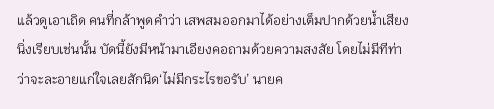แล้วดูเอาเถิด คนที่กล้าพูดคำว่า เสพสมออกมาได้อย่างเต็มปากด้วยน้ำเสียงนิ่งเรียบเช่นนั้น บัดนี้ยังมีหน้ามาเอียงคอถามด้วยความสงสัย โดยไม่มีทีท่าว่าจะละอายแก่ใจเลยสักนิด‘ไม่มีกระไรขอรับ’ นายค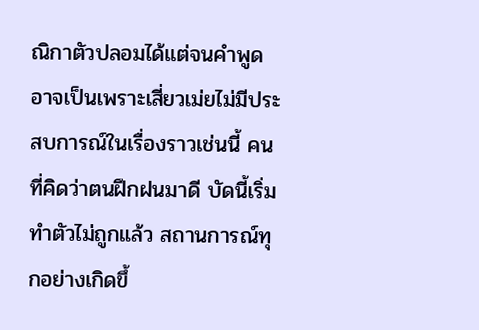ณิกาตัวปลอมได้แต่จนคำพูดอาจเป็นเพราะเสี่ยวเม่ยไม่มีประสบการณ์ในเรื่องราวเช่นนี้ คนที่คิดว่าตนฝึกฝนมาดี บัดนี้เริ่มทำตัวไม่ถูกแล้ว สถานการณ์ทุกอย่างเกิดขึ้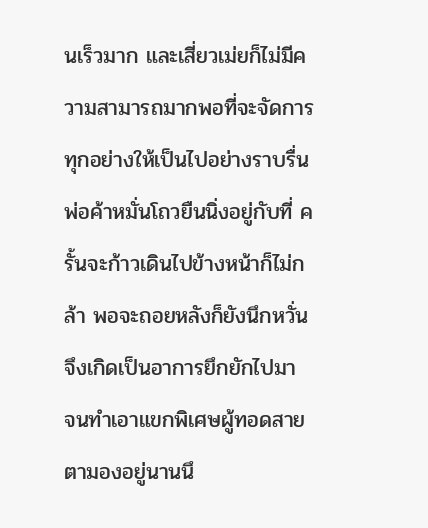นเร็วมาก และเสี่ยวเม่ยก็ไม่มีความสามารถมากพอที่จะจัดการทุกอย่างให้เป็นไปอย่างราบรื่นพ่อค้าหมั่นโถวยืนนิ่งอยู่กับที่ ครั้นจะก้าวเดินไปข้างหน้าก็ไม่กล้า พอจะถอยหลังก็ยังนึกหวั่น จึงเกิดเป็นอาการยึกยักไปมา จนทำเอาแขกพิเศษผู้ทอดสายตามองอยู่นานนึ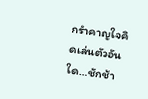กรำคาญใจคิดเล่นตัวอันใด…ชักช้า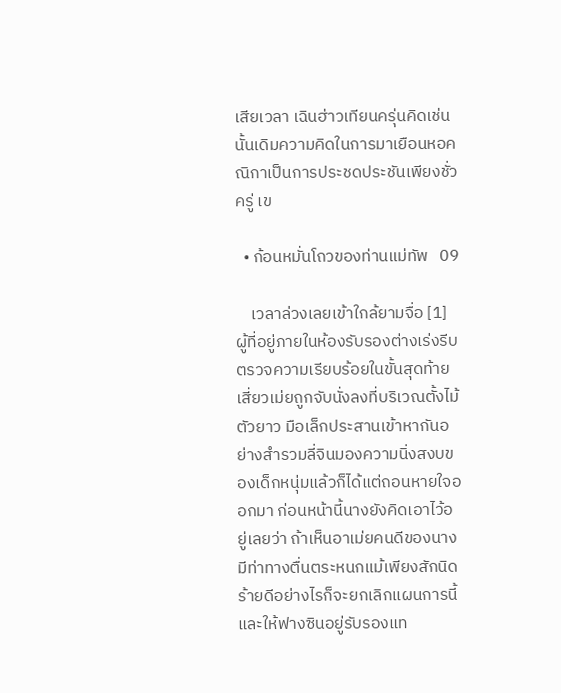เสียเวลา เฉินฮ่าวเทียนครุ่นคิดเช่นนั้นเดิมความคิดในการมาเยือนหอคณิกาเป็นการประชดประชันเพียงชั่วครู่ เข

  • ก้อนหมั่นโถวของท่านแม่ทัพ   09

    เวลาล่วงเลยเข้าใกล้ยามจื่อ [1] ผู้ที่อยู่ภายในห้องรับรองต่างเร่งรีบตรวจความเรียบร้อยในขั้นสุดท้าย เสี่ยวเม่ยถูกจับนั่งลงที่บริเวณตั้งไม้ตัวยาว มือเล็กประสานเข้าหากันอย่างสำรวมลี่จินมองความนิ่งสงบของเด็กหนุ่มแล้วก็ได้แต่ถอนหายใจออกมา ก่อนหน้านี้นางยังคิดเอาไว้อยู่เลยว่า ถ้าเห็นอาเม่ยคนดีของนางมีท่าทางตื่นตระหนกแม้เพียงสักนิด ร้ายดีอย่างไรก็จะยกเลิกแผนการนี้และให้ฟางซินอยู่รับรองแท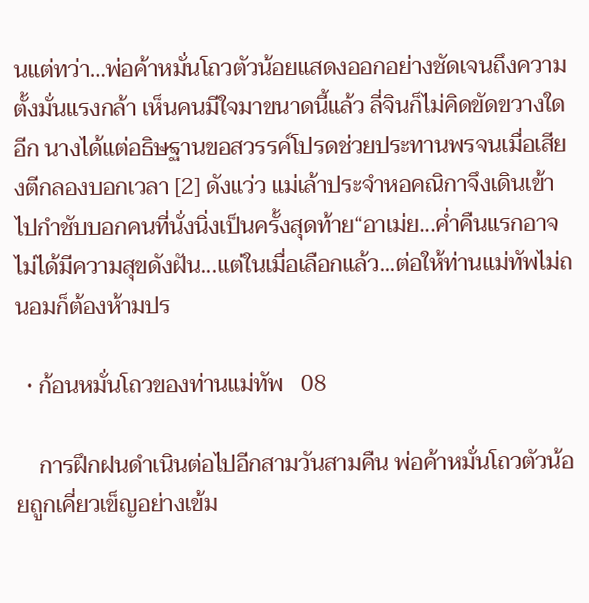นแต่ทว่า…พ่อค้าหมั่นโถวตัวน้อยแสดงออกอย่างชัดเจนถึงความตั้งมั่นแรงกล้า เห็นคนมีใจมาขนาดนี้แล้ว ลี่จินก็ไม่คิดขัดขวางใดอีก นางได้แต่อธิษฐานขอสวรรค์โปรดช่วยประทานพรจนเมื่อเสียงตีกลองบอกเวลา [2] ดังแว่ว แม่เล้าประจำหอคณิกาจึงเดินเข้าไปกำชับบอกคนที่นั่งนิ่งเป็นครั้งสุดท้าย“อาเม่ย...ค่ำคืนแรกอาจไม่ได้มีความสุขดังฝัน...แต่ในเมื่อเลือกแล้ว...ต่อให้ท่านแม่ทัพไม่ถนอมก็ต้องห้ามปร

  • ก้อนหมั่นโถวของท่านแม่ทัพ   08

    การฝึกฝนดำเนินต่อไปอีกสามวันสามคืน พ่อค้าหมั่นโถวตัวน้อยถูกเคี่ยวเข็ญอย่างเข้ม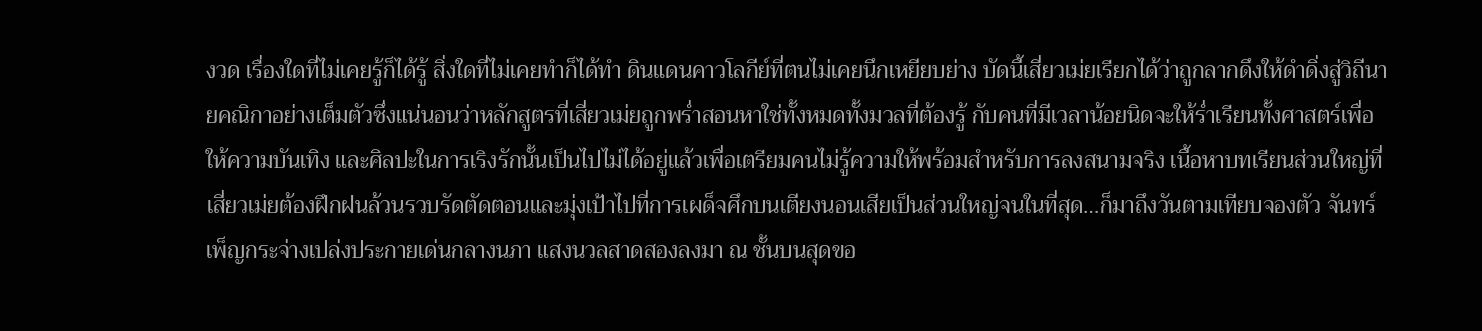งวด เรื่องใดที่ไม่เคยรู้ก็ได้รู้ สิ่งใดที่ไม่เคยทำก็ได้ทำ ดินแดนคาวโลกีย์ที่ตนไม่เคยนึกเหยียบย่าง บัดนี้เสี่ยวเม่ยเรียกได้ว่าถูกลากดึงให้ดำดิ่งสู่วิถีนายคณิกาอย่างเต็มตัวซึ่งแน่นอนว่าหลักสูตรที่เสี่ยวเม่ยถูกพร่ำสอนหาใช่ทั้งหมดทั้งมวลที่ต้องรู้ กับคนที่มีเวลาน้อยนิดจะให้ร่ำเรียนทั้งศาสตร์เพื่อให้ความบันเทิง และศิลปะในการเริงรักนั้นเป็นไปไม่ได้อยู่แล้วเพื่อเตรียมคนไม่รู้ความให้พร้อมสำหรับการลงสนามจริง เนื้อหาบทเรียนส่วนใหญ่ที่เสี่ยวเม่ยต้องฝึกฝนล้วนรวบรัดตัดตอนและมุ่งเป้าไปที่การเผด็จศึกบนเตียงนอนเสียเป็นส่วนใหญ่จนในที่สุด…ก็มาถึงวันตามเทียบจองตัว จันทร์เพ็ญกระจ่างเปล่งประกายเด่นกลางนภา แสงนวลสาดสองลงมา ณ ชั้นบนสุดขอ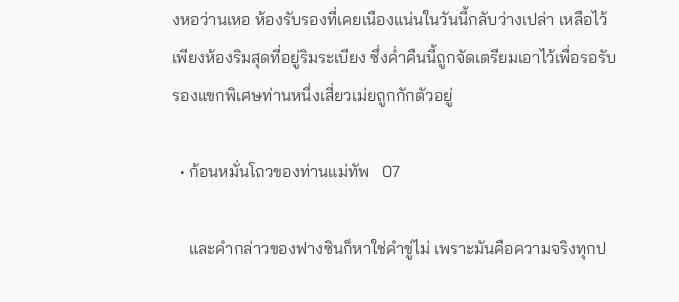งหอว่านเหอ ห้องรับรองที่เคยเนืองแน่นในวันนี้กลับว่างเปล่า เหลือไว้เพียงห้องริมสุดที่อยู่ริมระเบียง ซึ่งค่ำคืนนี้ถูกจัดเตรียมเอาไว้เพื่อรอรับรองแขกพิเศษท่านหนึ่งเสี่ยวเม่ยถูกกักตัวอยู่

  • ก้อนหมั่นโถวของท่านแม่ทัพ   07

    และคำกล่าวของฟางซินก็หาใช่คำขู่ไม่ เพราะมันคือความจริงทุกป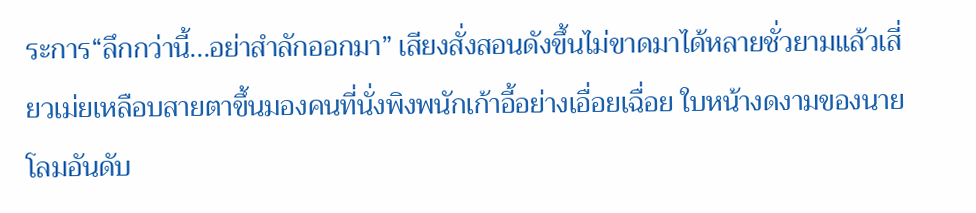ระการ“ลึกกว่านี้...อย่าสำลักออกมา” เสียงสั่งสอนดังขึ้นไม่ขาดมาได้หลายชั่วยามแล้วเสี่ยวเม่ยเหลือบสายตาขึ้นมองคนที่นั่งพิงพนักเก้าอี้อย่างเอื่อยเฉื่อย ใบหน้างดงามของนายโลมอันดับ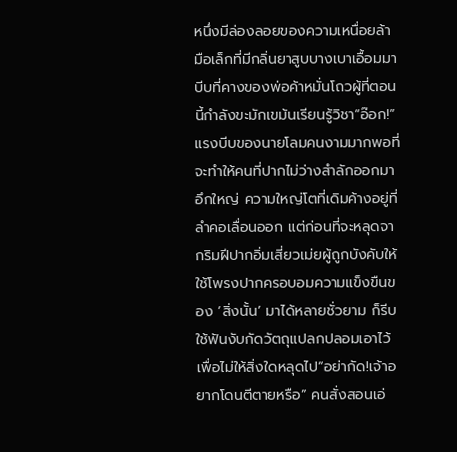หนึ่งมีล่องลอยของความเหนื่อยล้า มือเล็กที่มีกลิ่นยาสูบบางเบาเอื้อมมาบีบที่คางของพ่อค้าหมั่นโถวผู้ที่ตอนนี้กำลังขะมักเขม้นเรียนรู้วิชา“อ๊อก!” แรงบีบของนายโลมคนงามมากพอที่จะทำให้คนที่ปากไม่ว่างสำลักออกมาอึกใหญ่ ความใหญ่โตที่เดิมค้างอยู่ที่ลำคอเลื่อนออก แต่ก่อนที่จะหลุดจากริมฝีปากอิ่มเสี่ยวเม่ยผู้ถูกบังคับให้ใช้โพรงปากครอบอมความแข็งขืนของ ‘สิ่งนั้น’ มาได้หลายชั่วยาม ก็รีบใช้ฟันงับกัดวัตถุแปลกปลอมเอาไว้เพื่อไม่ให้สิ่งใดหลุดไป“อย่ากัด!เจ้าอยากโดนตีตายหรือ” คนสั่งสอนเอ่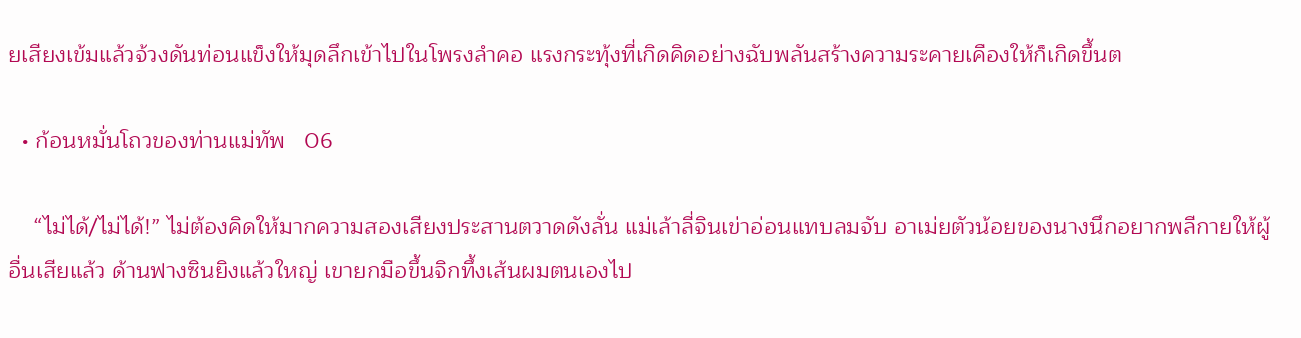ยเสียงเข้มแล้วจ้วงดันท่อนแข็งให้มุดลึกเข้าไปในโพรงลำคอ แรงกระทุ้งที่เกิดคิดอย่างฉับพลันสร้างความระคายเคืองให้ก็เกิดขึ้นต

  • ก้อนหมั่นโถวของท่านแม่ทัพ   06

    “ไม่ได้/ไม่ได้!” ไม่ต้องคิดให้มากความสองเสียงประสานตวาดดังลั่น แม่เล้าลี่จินเข่าอ่อนแทบลมจับ อาเม่ยตัวน้อยของนางนึกอยากพลีกายให้ผู้อื่นเสียแล้ว ด้านฟางซินยิงแล้วใหญ่ เขายกมือขึ้นจิกทึ้งเส้นผมตนเองไป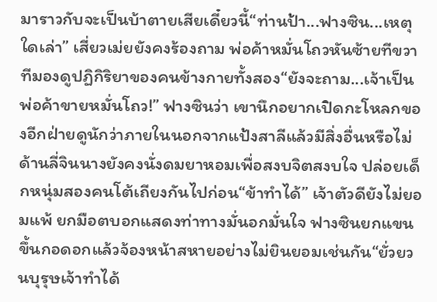มาราวกับจะเป็นบ้าตายเสียเดี๋ยวนี้“ท่านป้า...ฟางซิน...เหตุใดเล่า” เสี่ยวเม่ยยังคงร้องถาม พ่อค้าหมั่นโถวหันซ้ายทีขวาทีมองดูปฏิกิริยาของคนข้างกายทั้งสอง“ยังจะถาม...เจ้าเป็นพ่อค้าขายหมั่นโถว!” ฟางซินว่า เขานึกอยากเปิดกะโหลกของอีกฝ่ายดูนักว่าภายในนอกจากแป้งสาลีแล้วมีสิ่งอื่นหรือไม่ ด้านลี่จินนางยังคงนั่งดมยาหอมเพื่อสงบจิตสงบใจ ปล่อยเด็กหนุ่มสองคนโต้เถียงกันไปก่อน“ข้าทำได้” เจ้าตัวดียังไม่ยอมแพ้ ยกมือตบอกแสดงท่าทางมั่นอกมั่นใจ ฟางซินยกแขนขึ้นกอดอกแล้วจ้องหน้าสหายอย่างไม่ยินยอมเช่นกัน“ยั่วยวนบุรุษเจ้าทำได้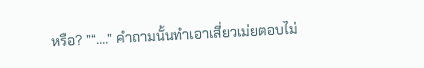หรือ? ”“....” คำถามนั้นทำเอาเสี่ยวเม่ยตอบไม่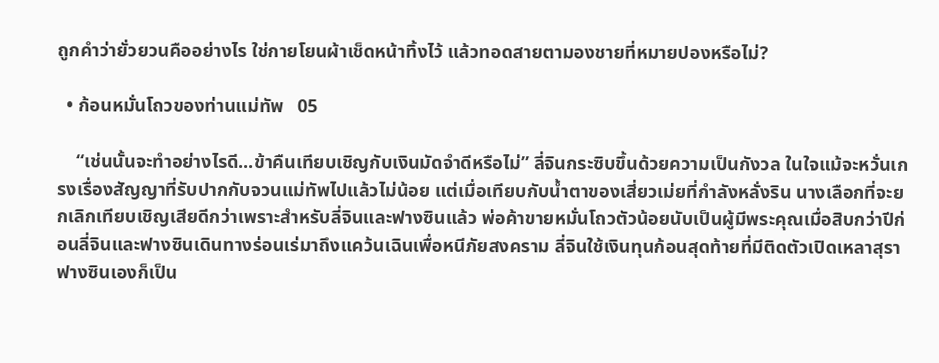ถูกคำว่ายั่วยวนคืออย่างไร ใช่กายโยนผ้าเช็ดหน้าทิ้งไว้ แล้วทอดสายตามองชายที่หมายปองหรือไม่?

  • ก้อนหมั่นโถวของท่านแม่ทัพ   05

    “เช่นนั้นจะทำอย่างไรดี...ข้าคืนเทียบเชิญกับเงินมัดจำดีหรือไม่” ลี่จินกระซิบขึ้นด้วยความเป็นกังวล ในใจแม้จะหวั่นเกรงเรื่องสัญญาที่รับปากกับจวนแม่ทัพไปแล้วไม่น้อย แต่เมื่อเทียบกับน้ำตาของเสี่ยวเม่ยที่กำลังหลั่งริน นางเลือกที่จะยกเลิกเทียบเชิญเสียดีกว่าเพราะสำหรับลี่จินและฟางซินแล้ว พ่อค้าขายหมั่นโถวตัวน้อยนับเป็นผู้มีพระคุณเมื่อสิบกว่าปีก่อนลี่จินและฟางซินเดินทางร่อนเร่มาถึงแคว้นเฉินเพื่อหนีภัยสงคราม ลี่จินใช้เงินทุนก้อนสุดท้ายที่มีติดตัวเปิดเหลาสุรา ฟางซินเองก็เป็น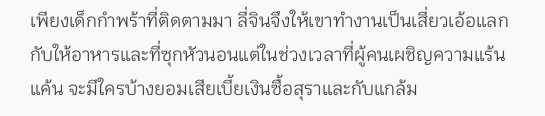เพียงเด็กกำพร้าที่ติดตามมา ลี่จินจึงให้เขาทำงานเป็นเสี่ยวเอ้อแลกกับให้อาหารและที่ซุกหัวนอนแต่ในช่วงเวลาที่ผู้คนเผชิญความแร้นแค้น จะมีใครบ้างยอมเสียเบี้ยเงินซื้อสุราและกับแกล้ม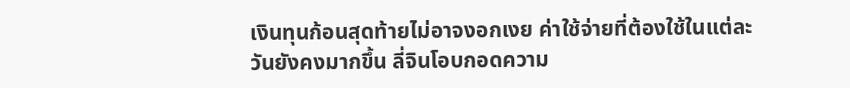เงินทุนก้อนสุดท้ายไม่อาจงอกเงย ค่าใช้จ่ายที่ต้องใช้ในแต่ละวันยังคงมากขึ้น ลี่จินโอบกอดความ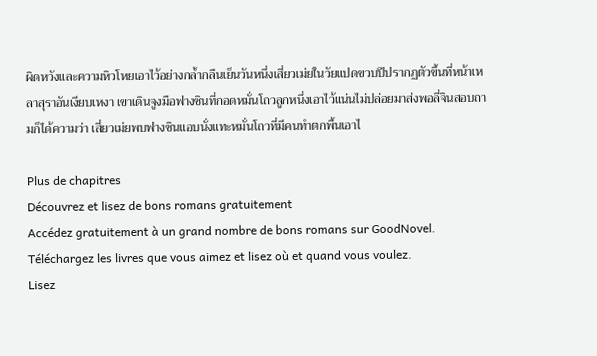ผิดหวังและความหิวโหยเอาไว้อย่างกล้ำกลืนเย็นวันหนึ่งเสี่ยวเม่ยในวัยแปดขวบปีปรากฏตัวขึ้นที่หน้าเหลาสุราอันเงียบเหงา เขาเดินจูงมือฟางซินที่กอดหมั่นโถวลูกหนึ่งเอาไว้แน่นไม่ปล่อยมาส่งพอลี่จินสอบถามก็ได้ความว่า เสี่ยวเม่ยพบฟางซินแอบนั่งแทะหมั่นโถวที่มีคนทำตกพื้นเอาไ

Plus de chapitres
Découvrez et lisez de bons romans gratuitement
Accédez gratuitement à un grand nombre de bons romans sur GoodNovel. Téléchargez les livres que vous aimez et lisez où et quand vous voulez.
Lisez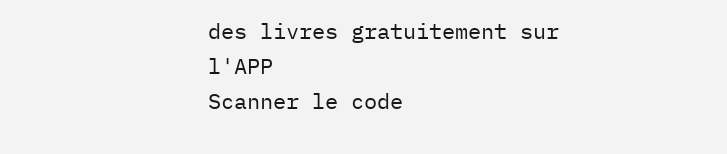des livres gratuitement sur l'APP
Scanner le code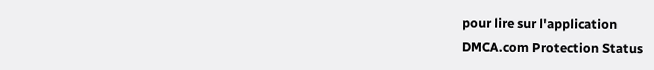pour lire sur l'application
DMCA.com Protection Status